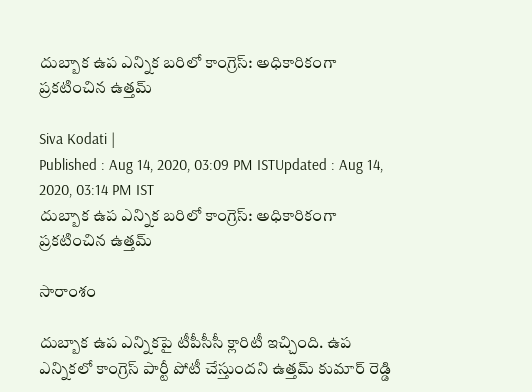దుబ్బాక ఉప ఎన్నిక బరిలో కాంగ్రెస్: అధికారికంగా ప్రకటించిన ఉత్తమ్

Siva Kodati |
Published : Aug 14, 2020, 03:09 PM ISTUpdated : Aug 14, 2020, 03:14 PM IST
దుబ్బాక ఉప ఎన్నిక బరిలో కాంగ్రెస్: అధికారికంగా ప్రకటించిన ఉత్తమ్

సారాంశం

దుబ్బాక ఉప ఎన్నికపై టీపీసీసీ క్లారిటీ ఇచ్చింది. ఉప ఎన్నికలో కాంగ్రెస్ పార్టీ పోటీ చేస్తుందని ఉత్తమ్ కుమార్ రెడ్డి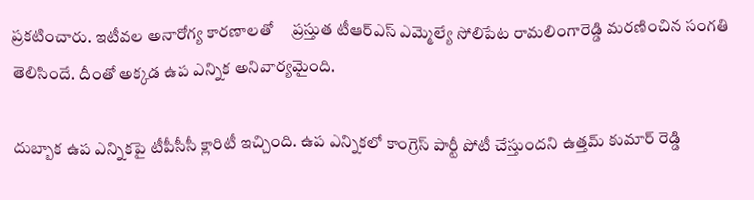ప్రకటించారు. ఇటీవల అనారోగ్య కారణాలతో     ప్రస్తుత టీఆర్ఎస్ ఎమ్మెల్యే సోలిపేట రామలింగారెడ్డి మరణించిన సంగతి తెలిసిందే. దీంతో అక్కడ ఉప ఎన్నిక అనివార్యమైంది.

దుబ్బాక ఉప ఎన్నికపై టీపీసీసీ క్లారిటీ ఇచ్చింది. ఉప ఎన్నికలో కాంగ్రెస్ పార్టీ పోటీ చేస్తుందని ఉత్తమ్ కుమార్ రెడ్డి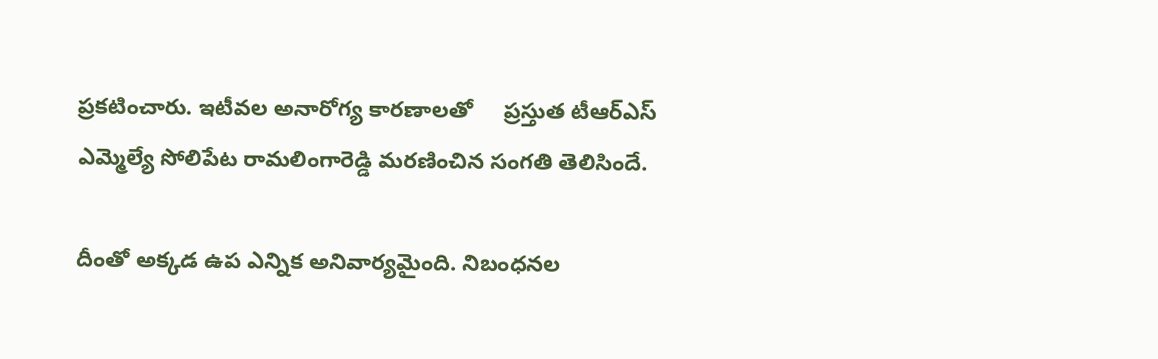ప్రకటించారు. ఇటీవల అనారోగ్య కారణాలతో     ప్రస్తుత టీఆర్ఎస్ ఎమ్మెల్యే సోలిపేట రామలింగారెడ్డి మరణించిన సంగతి తెలిసిందే.

దీంతో అక్కడ ఉప ఎన్నిక అనివార్యమైంది. నిబంధనల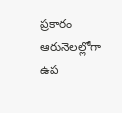ప్రకారం ఆరునెలల్లోగా ఉప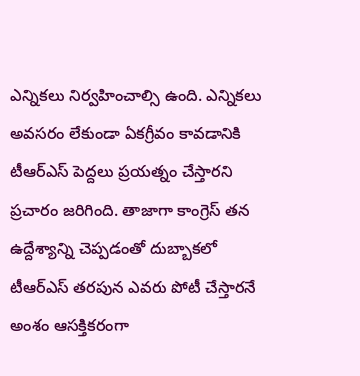ఎన్నికలు నిర్వహించాల్సి ఉంది. ఎన్నికలు అవసరం లేకుండా ఏకగ్రీవం కావడానికి టీఆర్ఎస్ పెద్దలు ప్రయత్నం చేస్తారని ప్రచారం జరిగింది. తాజాగా కాంగ్రెస్ తన ఉద్దేశ్యాన్ని చెప్పడంతో దుబ్బాకలో టీఆర్ఎస్ తరపున ఎవరు పోటీ చేస్తారనే అంశం ఆసక్తికరంగా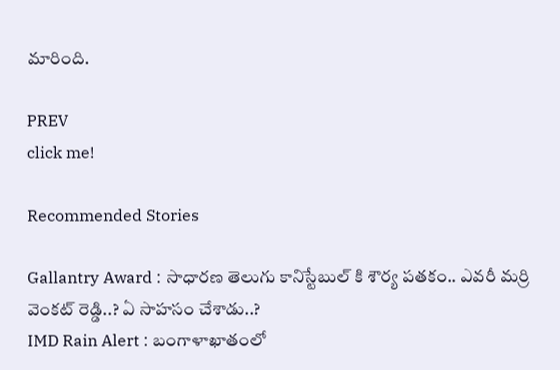మారింది.

PREV
click me!

Recommended Stories

Gallantry Award : సాధారణ తెలుగు కానిస్టేబుల్ కి శౌర్య పతకం.. ఎవరీ మర్రి వెంకట్ రెడ్డి..? ఏ సాహసం చేశాడు..?
IMD Rain Alert : బంగాళాఖాతంలో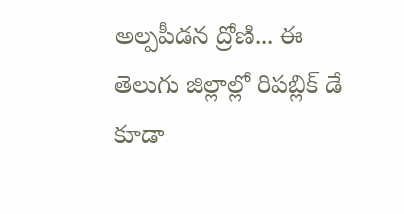అల్పపీడన ద్రోణి... ఈ తెలుగు జిల్లాల్లో రిపబ్లిక్ డే కూడా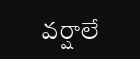వర్షాలే